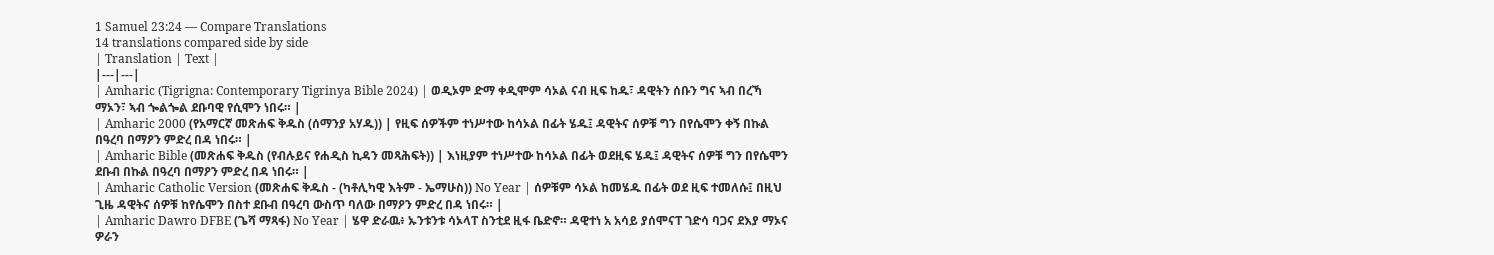1 Samuel 23:24 — Compare Translations
14 translations compared side by side
| Translation | Text |
|---|---|
| Amharic (Tigrigna: Contemporary Tigrinya Bible 2024) | ወዲኦም ድማ ቀዲሞም ሳኦል ናብ ዚፍ ከዱ፣ ዳዊትን ሰቡን ግና ኣብ በረኻ ማኦን፣ ኣብ ጐልጐል ደቡባዊ የሲሞን ነበሩ። |
| Amharic 2000 (የአማርኛ መጽሐፍ ቅዱስ (ሰማንያ አሃዱ)) | የዚፍ ሰዎችም ተነሥተው ከሳኦል በፊት ሄዱ፤ ዳዊትና ሰዎቹ ግን በየሴሞን ቀኝ በኩል በዓረባ በማዖን ምድረ በዳ ነበሩ። |
| Amharic Bible (መጽሐፍ ቅዱስ (የብሉይና የሐዲስ ኪዳን መጻሕፍት)) | እነዚያም ተነሥተው ከሳኦል በፊት ወደዚፍ ሄዱ፤ ዳዊትና ሰዎቹ ግን በየሴሞን ደቡብ በኩል በዓረባ በማዖን ምድረ በዳ ነበሩ። |
| Amharic Catholic Version (መጽሐፍ ቅዱስ - (ካቶሊካዊ እትም - ኤማሁስ)) No Year | ሰዎቹም ሳኦል ከመሄዱ በፊት ወደ ዚፍ ተመለሱ፤ በዚህ ጊዜ ዳዊትና ሰዎቹ ከየሴሞን በስተ ደቡብ በዓረባ ውስጥ ባለው በማዖን ምድረ በዳ ነበሩ። |
| Amharic Dawro DFBE (ጌሻ ማጻፋ) No Year | ሄዋ ድራዉ፥ ኡንቱንቱ ሳኦላፐ ስንቲደ ዚፋ ቤድኖ። ዳዊተነ አ አሳይ ያሰሞናፐ ገድሳ ባጋና ደእያ ማኦና ዎራን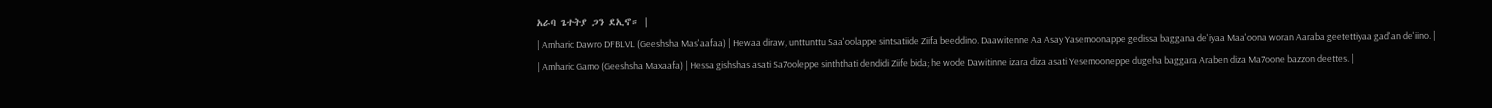አራባ ጌተትያ ጋን ደኢኖ። |
| Amharic Dawro DFBLVL (Geeshsha Mas'aafaa) | Hewaa diraw, unttunttu Saa'oolappe sintsatiide Ziifa beeddino. Daawitenne Aa Asay Yasemoonappe gedissa baggana de'iyaa Maa'oona woran Aaraba geetettiyaa gad'an de'iino. |
| Amharic Gamo (Geeshsha Maxaafa) | Hessa gishshas asati Sa7ooleppe sinththati dendidi Ziife bida; he wode Dawitinne izara diza asati Yesemooneppe dugeha baggara Araben diza Ma7oone bazzon deettes. |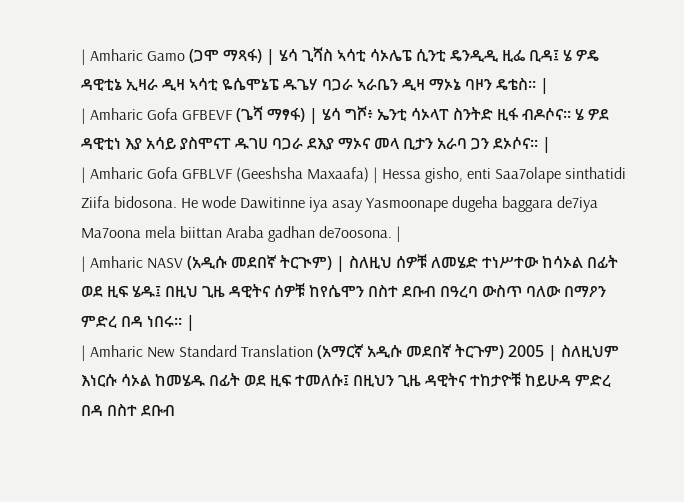| Amharic Gamo (ጋሞ ማጻፋ) | ሄሳ ጊሻስ ኣሳቲ ሳኦሌፔ ሲንቲ ዴንዲዲ ዚፌ ቢዳ፤ ሄ ዎዴ ዳዊቲኔ ኢዛራ ዲዛ ኣሳቲ ዬሴሞኔፔ ዱጌሃ ባጋራ ኣራቤን ዲዛ ማኦኔ ባዞን ዴቴስ። |
| Amharic Gofa GFBEVF (ጌሻ ማፃፋ) | ሄሳ ግሾ፥ ኤንቲ ሳኦላፐ ስንትድ ዚፋ ብዶሶና። ሄ ዎደ ዳዊቲነ እያ አሳይ ያስሞናፐ ዱገሀ ባጋራ ደእያ ማኦና መላ ቢታን አራባ ጋን ደኦሶና። |
| Amharic Gofa GFBLVF (Geeshsha Maxaafa) | Hessa gisho, enti Saa7olape sinthatidi Ziifa bidosona. He wode Dawitinne iya asay Yasmoonape dugeha baggara de7iya Ma7oona mela biittan Araba gadhan de7oosona. |
| Amharic NASV (አዲሱ መደበኛ ትርጒም) | ስለዚህ ሰዎቹ ለመሄድ ተነሥተው ከሳኦል በፊት ወደ ዚፍ ሄዱ፤ በዚህ ጊዜ ዳዊትና ሰዎቹ ከየሴሞን በስተ ደቡብ በዓረባ ውስጥ ባለው በማዖን ምድረ በዳ ነበሩ። |
| Amharic New Standard Translation (አማርኛ አዲሱ መደበኛ ትርጉም) 2005 | ስለዚህም እነርሱ ሳኦል ከመሄዱ በፊት ወደ ዚፍ ተመለሱ፤ በዚህን ጊዜ ዳዊትና ተከታዮቹ ከይሁዳ ምድረ በዳ በስተ ደቡብ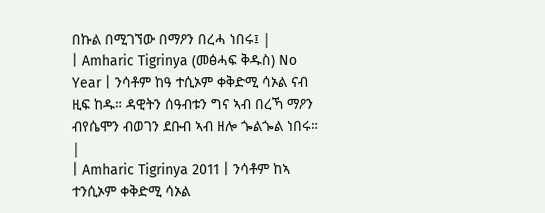በኩል በሚገኘው በማዖን በረሓ ነበሩ፤ |
| Amharic Tigrinya (መፅሓፍ ቅዱስ) No Year | ንሳቶም ከዓ ተሲኦም ቀቅድሚ ሳኦል ናብ ዚፍ ከዱ። ዳዊትን ሰዓብቱን ግና ኣብ በረኻ ማዖን ብየሴሞን ብወገን ደቡብ ኣብ ዘሎ ጐልጐል ነበሩ። |
| Amharic Tigrinya 2011 | ንሳቶም ከኣ ተንሲኦም ቀቅድሚ ሳኦል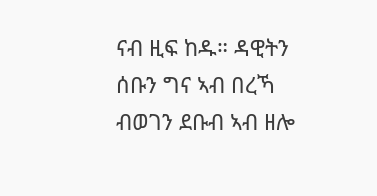ናብ ዚፍ ከዱ። ዳዊትን ሰቡን ግና ኣብ በረኻ ብወገን ደቡብ ኣብ ዘሎ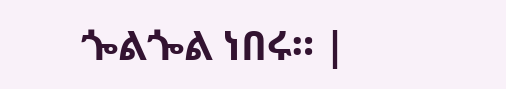ጐልጐል ነበሩ። |